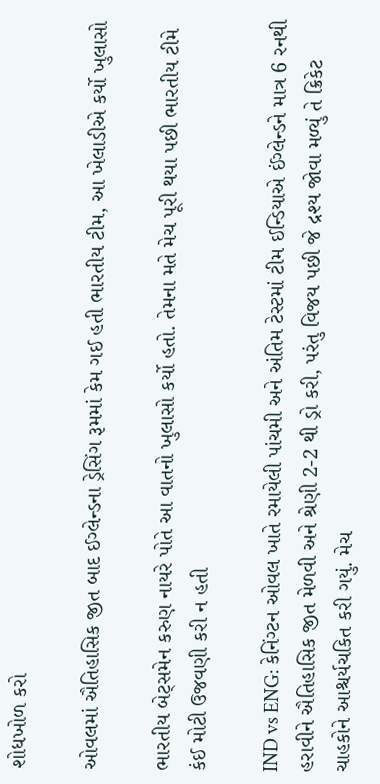શોધખોળ કરો

ઓવલમાં ઐતિહાસિક જીત બાદ ઈગ્લેન્ડના ડ્રેસિંગ રૂમમાં કેમ ગઈ હતી ભારતીય ટીમ, આ ખેલાડીએ કર્યો ખુલાસો

ભારતીય બેટ્સમેન કરુણ નાયરે પોતે આ વાતનો ખુલાસો કર્યો હતો. તેમના મતે મેચ પૂરી થયા પછી ભારતીય ટીમે કંઈ મોટી ઉજવણી કરી ન હતી

IND vs ENG: કેનિંગ્ટન ઓવલ ખાતે રમાયેલી પાંચમી અને અંતિમ ટેસ્ટમાં ટીમ ઈન્ડિયાએ ઈંગ્લેન્ડને માત્ર 6 રનથી હરાવીને ઐતિહાસિક જીત મેળવી અને શ્રેણી 2-2 થી ડ્રો કરી, પરંતુ વિજય પછી જે દ્રશ્ય જોવા મળ્યું તે ક્રિકેટ ચાહકોને આશ્ચર્યચકિત કરી ગયું. મેચ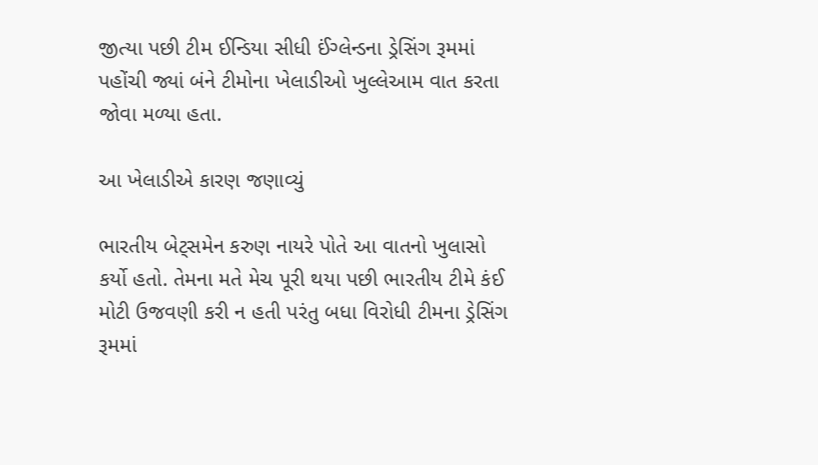જીત્યા પછી ટીમ ઈન્ડિયા સીધી ઈંગ્લેન્ડના ડ્રેસિંગ રૂમમાં પહોંચી જ્યાં બંને ટીમોના ખેલાડીઓ ખુલ્લેઆમ વાત કરતા જોવા મળ્યા હતા.

આ ખેલાડીએ કારણ જણાવ્યું

ભારતીય બેટ્સમેન કરુણ નાયરે પોતે આ વાતનો ખુલાસો કર્યો હતો. તેમના મતે મેચ પૂરી થયા પછી ભારતીય ટીમે કંઈ મોટી ઉજવણી કરી ન હતી પરંતુ બધા વિરોધી ટીમના ડ્રેસિંગ રૂમમાં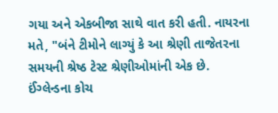ગયા અને એકબીજા સાથે વાત કરી હતી. નાયરના મતે, "બંને ટીમોને લાગ્યું કે આ શ્રેણી તાજેતરના સમયની શ્રેષ્ઠ ટેસ્ટ શ્રેણીઓમાંની એક છે. ઈંગ્લેન્ડના કોચ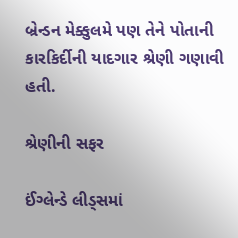બ્રેન્ડન મેક્કુલમે પણ તેને પોતાની કારકિર્દીની યાદગાર શ્રેણી ગણાવી હતી.

શ્રેણીની સફર

ઈંગ્લેન્ડે લીડ્સમાં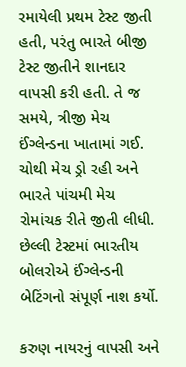રમાયેલી પ્રથમ ટેસ્ટ જીતી હતી, પરંતુ ભારતે બીજી ટેસ્ટ જીતીને શાનદાર વાપસી કરી હતી. તે જ સમયે, ત્રીજી મેચ ઈંગ્લેન્ડના ખાતામાં ગઈ. ચોથી મેચ ડ્રો રહી અને ભારતે પાંચમી મેચ રોમાંચક રીતે જીતી લીધી. છેલ્લી ટેસ્ટમાં ભારતીય બોલરોએ ઈંગ્લેન્ડની બેટિંગનો સંપૂર્ણ નાશ કર્યો.

કરુણ નાયરનું વાપસી અને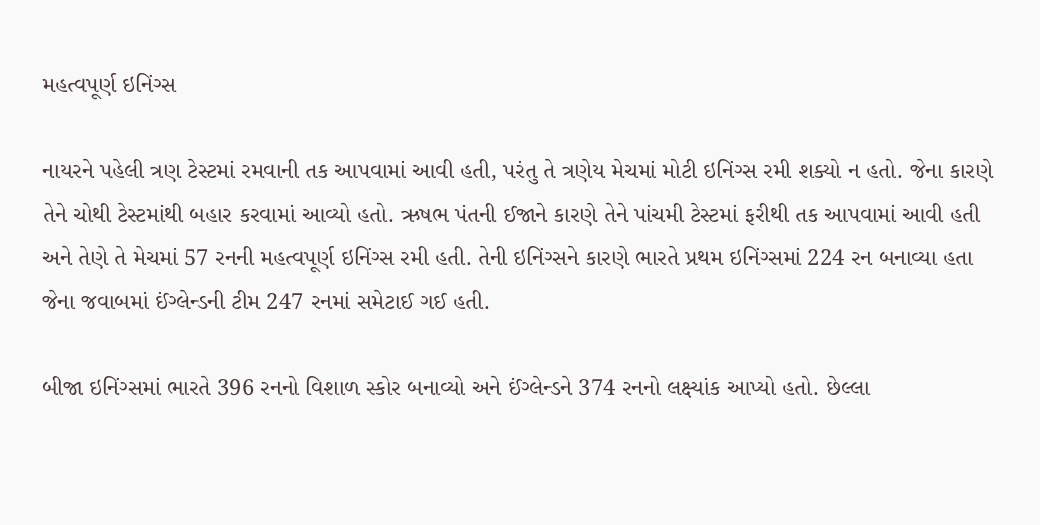મહત્વપૂર્ણ ઇનિંગ્સ

નાયરને પહેલી ત્રણ ટેસ્ટમાં રમવાની તક આપવામાં આવી હતી, પરંતુ તે ત્રણેય મેચમાં મોટી ઇનિંગ્સ રમી શક્યો ન હતો. જેના કારણે તેને ચોથી ટેસ્ટમાંથી બહાર કરવામાં આવ્યો હતો. ઋષભ પંતની ઈજાને કારણે તેને પાંચમી ટેસ્ટમાં ફરીથી તક આપવામાં આવી હતી અને તેણે તે મેચમાં 57 રનની મહત્વપૂર્ણ ઇનિંગ્સ રમી હતી. તેની ઇનિંગ્સને કારણે ભારતે પ્રથમ ઇનિંગ્સમાં 224 રન બનાવ્યા હતા જેના જવાબમાં ઈંગ્લેન્ડની ટીમ 247 રનમાં સમેટાઈ ગઈ હતી.

બીજા ઇનિંગ્સમાં ભારતે 396 રનનો વિશાળ સ્કોર બનાવ્યો અને ઈંગ્લેન્ડને 374 રનનો લક્ષ્યાંક આપ્યો હતો. છેલ્લા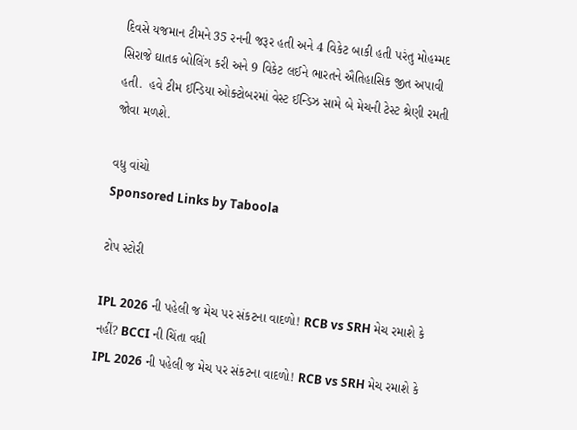દિવસે યજમાન ટીમને 35 રનની જરૂર હતી અને 4 વિકેટ બાકી હતી પરંતુ મોહમ્મદ સિરાજે ઘાતક બોલિંગ કરી અને 9 વિકેટ લઈને ભારતને ઐતિહાસિક જીત અપાવી હતી.  હવે ટીમ ઈન્ડિયા ઓક્ટોબરમાં વેસ્ટ ઈન્ડિઝ સામે બે મેચની ટેસ્ટ શ્રેણી રમતી જોવા મળશે.

વધુ વાંચો
Sponsored Links by Taboola

ટોપ સ્ટોરી

IPL 2026 ની પહેલી જ મેચ પર સંકટના વાદળો! RCB vs SRH મેચ રમાશે કે નહીં? BCCI ની ચિંતા વધી
IPL 2026 ની પહેલી જ મેચ પર સંકટના વાદળો! RCB vs SRH મેચ રમાશે કે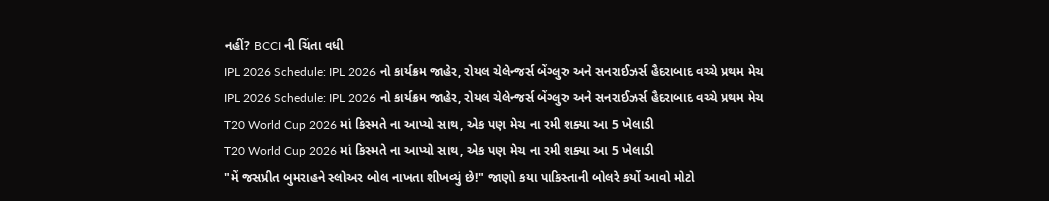નહીં? BCCI ની ચિંતા વધી
IPL 2026 Schedule: IPL 2026 નો કાર્યક્રમ જાહેર, રોયલ ચેલેન્જર્સ બેંગ્લુરુ અને સનરાઈઝર્સ હૈદરાબાદ વચ્ચે પ્રથમ મેચ
IPL 2026 Schedule: IPL 2026 નો કાર્યક્રમ જાહેર, રોયલ ચેલેન્જર્સ બેંગ્લુરુ અને સનરાઈઝર્સ હૈદરાબાદ વચ્ચે પ્રથમ મેચ
T20 World Cup 2026 માં કિસ્મતે ના આપ્યો સાથ, એક પણ મેચ ના રમી શક્યા આ 5 ખેલાડી
T20 World Cup 2026 માં કિસ્મતે ના આપ્યો સાથ, એક પણ મેચ ના રમી શક્યા આ 5 ખેલાડી
"મેં જસપ્રીત બુમરાહને સ્લોઅર બોલ નાખતા શીખવ્યું છે!" જાણો કયા પાકિસ્તાની બોલરે કર્યો આવો મોટો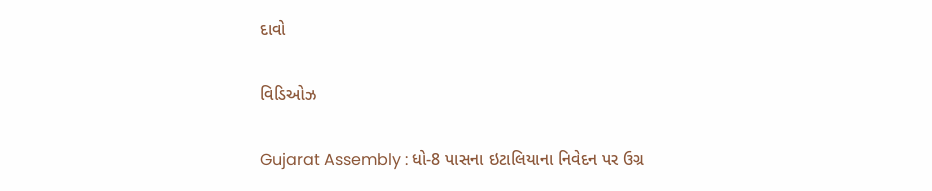દાવો

વિડિઓઝ

Gujarat Assembly : ધો-8 પાસના ઇટાલિયાના નિવેદન પર ઉગ્ર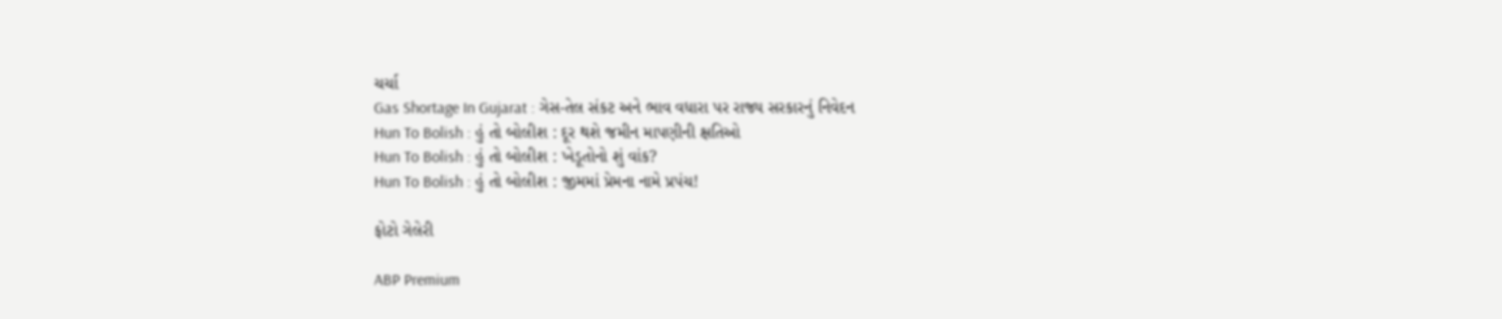ચર્ચા
Gas Shortage In Gujarat : ગેસ-તેલ સંકટ અને ભાવ વધારા પર રાજ્ય સરકારનું નિવેદન
Hun To Bolish : હું તો બોલીશ : દૂર થશે જમીન માપણીની ક્ષતિઓ
Hun To Bolish : હું તો બોલીશ : ખેડૂતોનો શું વાંક?
Hun To Bolish : હું તો બોલીશ : જીમમાં પ્રેમના નામે પ્રપંચ!

ફોટો ગેલેરી

ABP Premium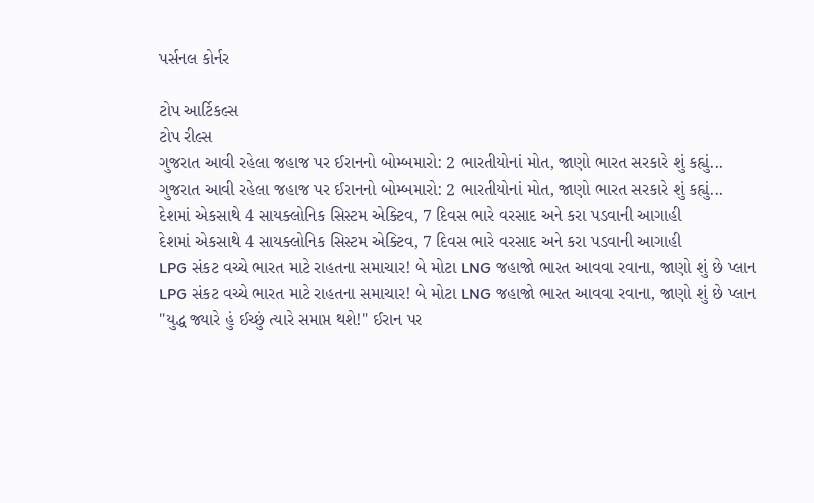પર્સનલ કોર્નર

ટોપ આર્ટિકલ્સ
ટોપ રીલ્સ
ગુજરાત આવી રહેલા જહાજ પર ઈરાનનો બોમ્બમારો: 2 ભારતીયોનાં મોત, જાણો ભારત સરકારે શું કહ્યું...
ગુજરાત આવી રહેલા જહાજ પર ઈરાનનો બોમ્બમારો: 2 ભારતીયોનાં મોત, જાણો ભારત સરકારે શું કહ્યું...
દેશમાં એકસાથે 4 સાયક્લોનિક સિસ્ટમ એક્ટિવ, 7 દિવસ ભારે વરસાદ અને કરા પડવાની આગાહી
દેશમાં એકસાથે 4 સાયક્લોનિક સિસ્ટમ એક્ટિવ, 7 દિવસ ભારે વરસાદ અને કરા પડવાની આગાહી
LPG સંકટ વચ્ચે ભારત માટે રાહતના સમાચાર! બે મોટા LNG જહાજો ભારત આવવા રવાના, જાણો શું છે પ્લાન
LPG સંકટ વચ્ચે ભારત માટે રાહતના સમાચાર! બે મોટા LNG જહાજો ભારત આવવા રવાના, જાણો શું છે પ્લાન
"યુદ્ધ જ્યારે હું ઈચ્છું ત્યારે સમાપ્ત થશે!" ઈરાન પર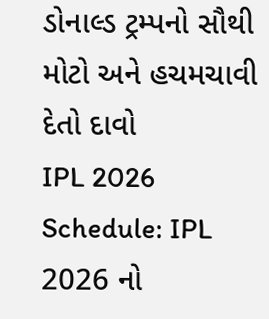ડોનાલ્ડ ટ્રમ્પનો સૌથી મોટો અને હચમચાવી દેતો દાવો
IPL 2026 Schedule: IPL 2026 નો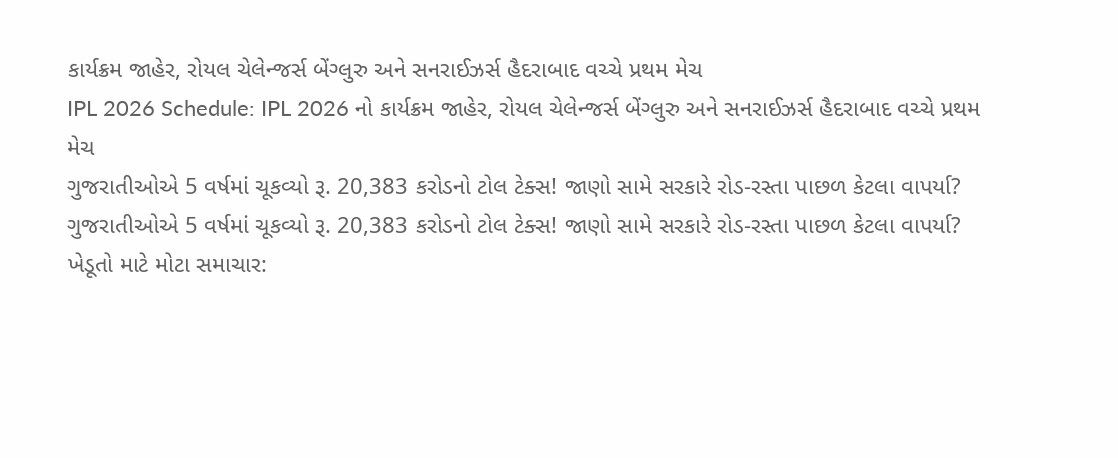કાર્યક્રમ જાહેર, રોયલ ચેલેન્જર્સ બેંગ્લુરુ અને સનરાઈઝર્સ હૈદરાબાદ વચ્ચે પ્રથમ મેચ
IPL 2026 Schedule: IPL 2026 નો કાર્યક્રમ જાહેર, રોયલ ચેલેન્જર્સ બેંગ્લુરુ અને સનરાઈઝર્સ હૈદરાબાદ વચ્ચે પ્રથમ મેચ
ગુજરાતીઓએ 5 વર્ષમાં ચૂકવ્યો રૂ. 20,383 કરોડનો ટોલ ટેક્સ! જાણો સામે સરકારે રોડ-રસ્તા પાછળ કેટલા વાપર્યા?
ગુજરાતીઓએ 5 વર્ષમાં ચૂકવ્યો રૂ. 20,383 કરોડનો ટોલ ટેક્સ! જાણો સામે સરકારે રોડ-રસ્તા પાછળ કેટલા વાપર્યા?
ખેડૂતો માટે મોટા સમાચાર: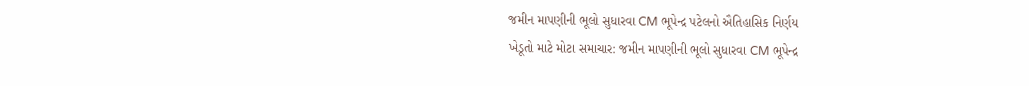જમીન માપણીની ભૂલો સુધારવા CM ભૂપેન્દ્ર પટેલનો ઐતિહાસિક નિર્ણય
ખેડૂતો માટે મોટા સમાચાર: જમીન માપણીની ભૂલો સુધારવા CM ભૂપેન્દ્ર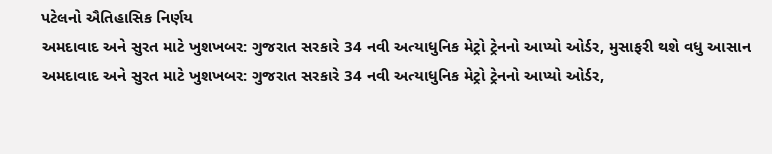પટેલનો ઐતિહાસિક નિર્ણય
અમદાવાદ અને સુરત માટે ખુશખબર: ગુજરાત સરકારે 34 નવી અત્યાધુનિક મેટ્રો ટ્રેનનો આપ્યો ઓર્ડર, મુસાફરી થશે વધુ આસાન
અમદાવાદ અને સુરત માટે ખુશખબર: ગુજરાત સરકારે 34 નવી અત્યાધુનિક મેટ્રો ટ્રેનનો આપ્યો ઓર્ડર,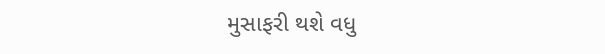મુસાફરી થશે વધુ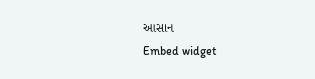આસાન
Embed widget